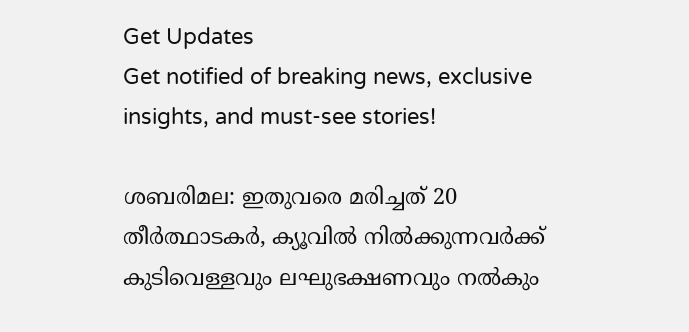Get Updates
Get notified of breaking news, exclusive insights, and must-see stories!

ശബരിമല: ഇതുവരെ മരിച്ചത് 20 തീർത്ഥാടകർ, ക്യൂവില്‍ നില്‍ക്കുന്നവർക്ക് കുടിവെള്ളവും ലഘുഭക്ഷണവും നല്‍കും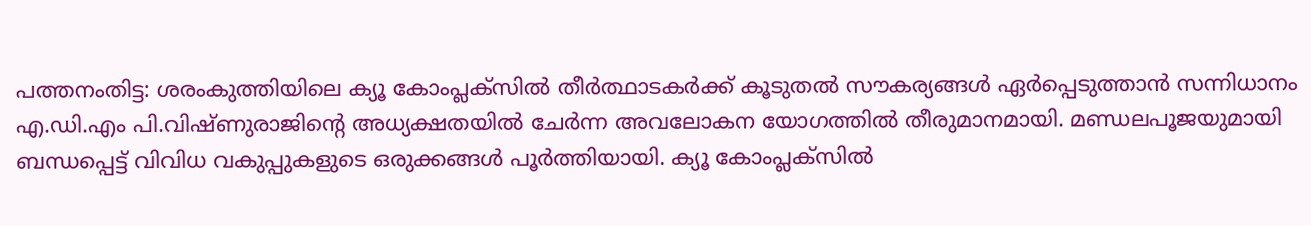പത്തനംതിട്ട: ശരംകുത്തിയിലെ ക്യൂ കോംപ്ലക്‌സില്‍ തീര്‍ത്ഥാടകര്‍ക്ക് കൂടുതല്‍ സൗകര്യങ്ങള്‍ ഏര്‍പ്പെടുത്താന്‍ സന്നിധാനം എ.ഡി.എം പി.വിഷ്ണുരാജിന്റെ അധ്യക്ഷതയില്‍ ചേര്‍ന്ന അവലോകന യോഗത്തില്‍ തീരുമാനമായി. മണ്ഡലപൂജയുമായി ബന്ധപ്പെട്ട് വിവിധ വകുപ്പുകളുടെ ഒരുക്കങ്ങള്‍ പൂര്‍ത്തിയായി. ക്യൂ കോംപ്ലക്‌സില്‍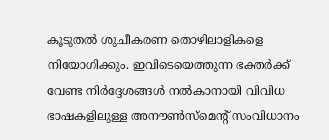കൂടുതല്‍ ശുചീകരണ തൊഴിലാളികളെ നിയോഗിക്കും. ഇവിടെയെത്തുന്ന ഭക്തര്‍ക്ക് വേണ്ട നിര്‍ദ്ദേശങ്ങള്‍ നല്‍കാനായി വിവിധ ഭാഷകളിലുള്ള അനൗണ്‍സ്‌മെന്റ് സംവിധാനം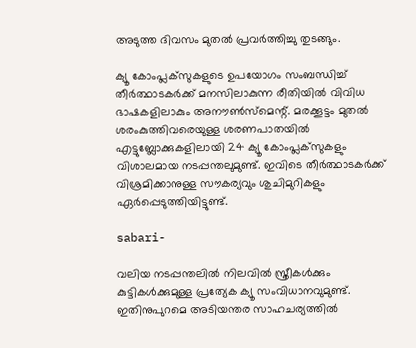അടുത്ത ദിവസം മുതല്‍ പ്രവര്‍ത്തിച്ചു തുടങ്ങും.

ക്യൂ കോംപ്ലക്‌സുകളുടെ ഉപയോഗം സംബന്ധിച്ച് തീര്‍ത്ഥാടകര്‍ക്ക് മനസിലാകുന്ന രീതിയില്‍ വിവിധ ഭാഷകളിലാകും അനൗണ്‍സ്‌മെന്റ്. മരക്കൂട്ടം മുതല്‍ ശരംകുത്തിവരെയുള്ള ശരണപാതയില്‍ എട്ടുബ്ലോക്കുകളിലായി 24 ക്യൂ കോംപ്ലക്‌സുകളും വിശാലമായ നടപ്പന്തലുമുണ്ട്. ഇവിടെ തീര്‍ത്ഥാടകര്‍ക്ക് വിശ്രമിക്കാനുള്ള സൗകര്യവും ശുചിമുറികളും ഏര്‍പ്പെടുത്തിയിട്ടുണ്ട്.

sabari-

വലിയ നടപ്പന്തലില്‍ നിലവില്‍ സ്ത്രീകള്‍ക്കും കുട്ടികള്‍ക്കുമുള്ള പ്രത്യേക ക്യൂ സംവിധാനവുമുണ്ട്. ഇതിനുപുറമെ അടിയന്തര സാഹചര്യത്തില്‍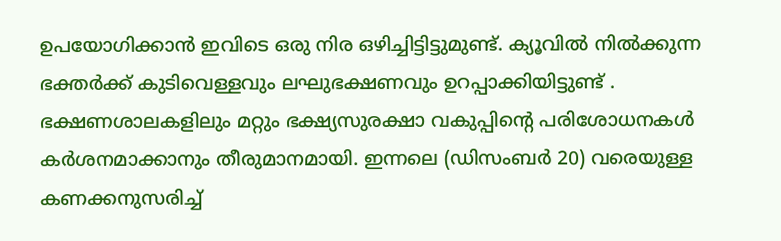ഉപയോഗിക്കാന്‍ ഇവിടെ ഒരു നിര ഒഴിച്ചിട്ടിട്ടുമുണ്ട്. ക്യൂവില്‍ നില്‍ക്കുന്ന ഭക്തര്‍ക്ക് കുടിവെള്ളവും ലഘുഭക്ഷണവും ഉറപ്പാക്കിയിട്ടുണ്ട് . ഭക്ഷണശാലകളിലും മറ്റും ഭക്ഷ്യസുരക്ഷാ വകുപ്പിന്റെ പരിശോധനകള്‍ കര്‍ശനമാക്കാനും തീരുമാനമായി. ഇന്നലെ (ഡിസംബര്‍ 20) വരെയുള്ള കണക്കനുസരിച്ച്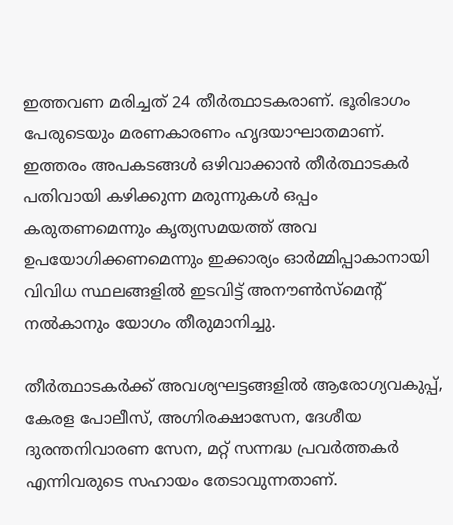ഇത്തവണ മരിച്ചത് 24 തീര്‍ത്ഥാടകരാണ്. ഭൂരിഭാഗം പേരുടെയും മരണകാരണം ഹൃദയാഘാതമാണ്. ഇത്തരം അപകടങ്ങള്‍ ഒഴിവാക്കാന്‍ തീര്‍ത്ഥാടകര്‍ പതിവായി കഴിക്കുന്ന മരുന്നുകള്‍ ഒപ്പം കരുതണമെന്നും കൃത്യസമയത്ത് അവ ഉപയോഗിക്കണമെന്നും ഇക്കാര്യം ഓര്‍മ്മിപ്പാകാനായി വിവിധ സ്ഥലങ്ങളില്‍ ഇടവിട്ട് അനൗണ്‍സ്‌മെന്റ് നല്‍കാനും യോഗം തീരുമാനിച്ചു.

തീര്‍ത്ഥാടകര്‍ക്ക് അവശ്യഘട്ടങ്ങളില്‍ ആരോഗ്യവകുപ്പ്, കേരള പോലീസ്, അഗ്നിരക്ഷാസേന, ദേശീയ ദുരന്തനിവാരണ സേന, മറ്റ് സന്നദ്ധ പ്രവര്‍ത്തകര്‍ എന്നിവരുടെ സഹായം തേടാവുന്നതാണ്.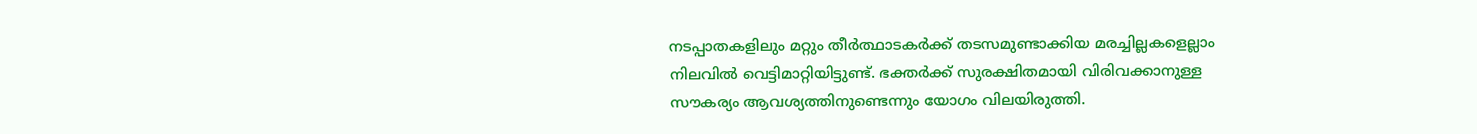നടപ്പാതകളിലും മറ്റും തീര്‍ത്ഥാടകര്‍ക്ക് തടസമുണ്ടാക്കിയ മരച്ചില്ലകളെല്ലാം നിലവില്‍ വെട്ടിമാറ്റിയിട്ടുണ്ട്. ഭക്തര്‍ക്ക് സുരക്ഷിതമായി വിരിവക്കാനുള്ള സൗകര്യം ആവശ്യത്തിനുണ്ടെന്നും യോഗം വിലയിരുത്തി.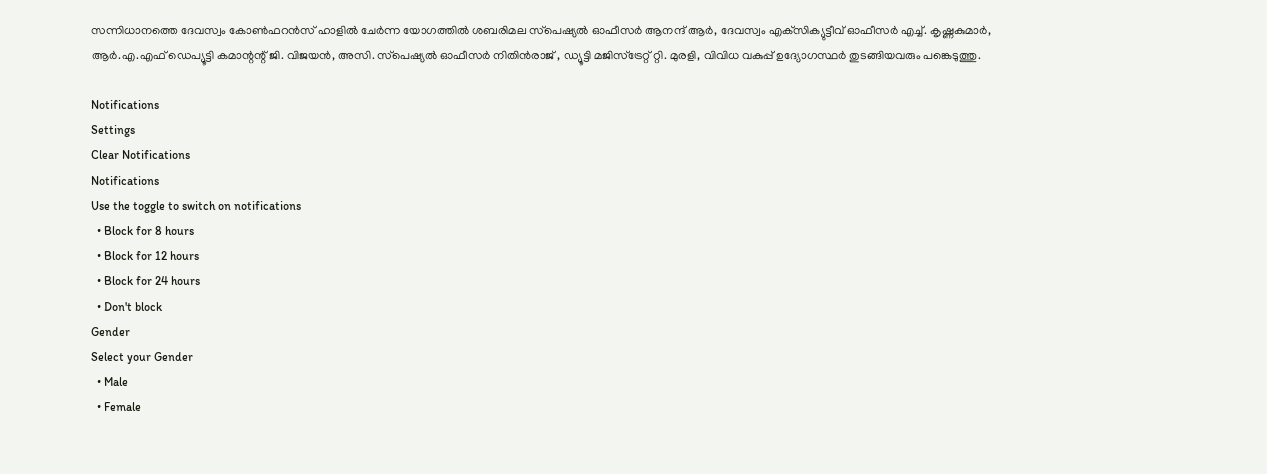സന്നിധാനത്തെ ദേവസ്വം കോണ്‍ഫറന്‍സ് ഹാളില്‍ ചേര്‍ന്ന യോഗത്തില്‍ ശബരിമല സ്‌പെഷ്യല്‍ ഓഫീസര്‍ ആനന്ദ് ആര്‍, ദേവസ്വം എക്‌സിക്യുട്ടീവ് ഓഫീസര്‍ എച്ച്. കൃഷ്ണകുമാര്‍, ആര്‍.എ.എഫ് ഡെപ്യൂട്ടി കമാന്റന്റ് ജി. വിജയന്‍, അസി. സ്‌പെഷ്യല്‍ ഓഫീസര്‍ നിതിന്‍രാജ് , ഡ്യൂട്ടി മജിസ്‌ട്രേറ്റ് റ്റി. മുരളി, വിവിധ വകുപ്പ് ഉദ്യോഗസ്ഥര്‍ തുടങ്ങിയവരും പങ്കെടുത്തു.

Notifications
Settings
Clear Notifications
Notifications
Use the toggle to switch on notifications
  • Block for 8 hours
  • Block for 12 hours
  • Block for 24 hours
  • Don't block
Gender
Select your Gender
  • Male
  • Female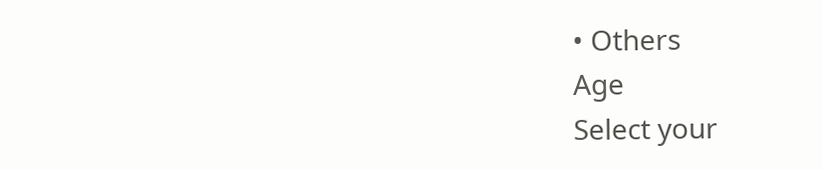• Others
Age
Select your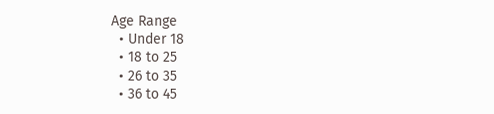Age Range
  • Under 18
  • 18 to 25
  • 26 to 35
  • 36 to 45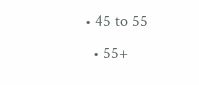• 45 to 55
  • 55+